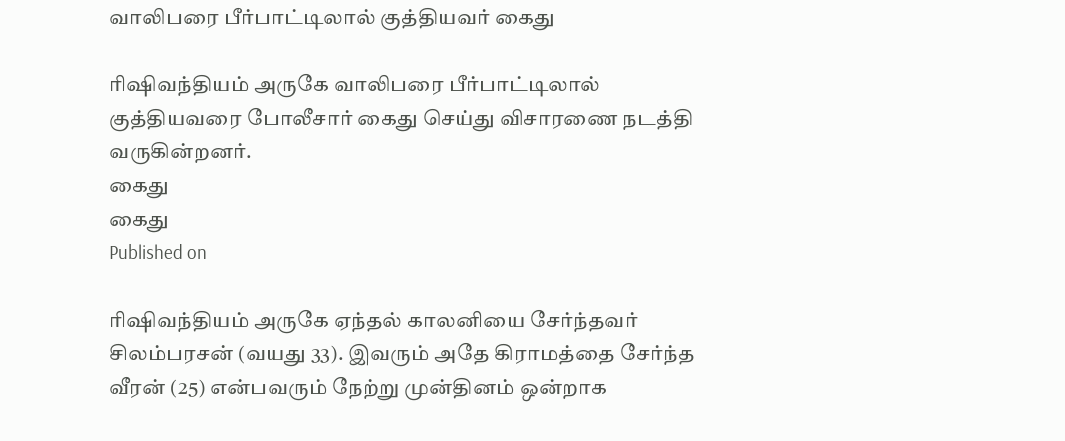வாலிபரை பீர்பாட்டிலால் குத்தியவர் கைது

ரிஷிவந்தியம் அருகே வாலிபரை பீர்பாட்டிலால் குத்தியவரை போலீசார் கைது செய்து விசாரணை நடத்தி வருகின்றனர்.
கைது
கைது
Published on

ரிஷிவந்தியம் அருகே ஏந்தல் காலனியை சேர்ந்தவர் சிலம்பரசன் (வயது 33). இவரும் அதே கிராமத்தை சேர்ந்த வீரன் (25) என்பவரும் நேற்று முன்தினம் ஒன்றாக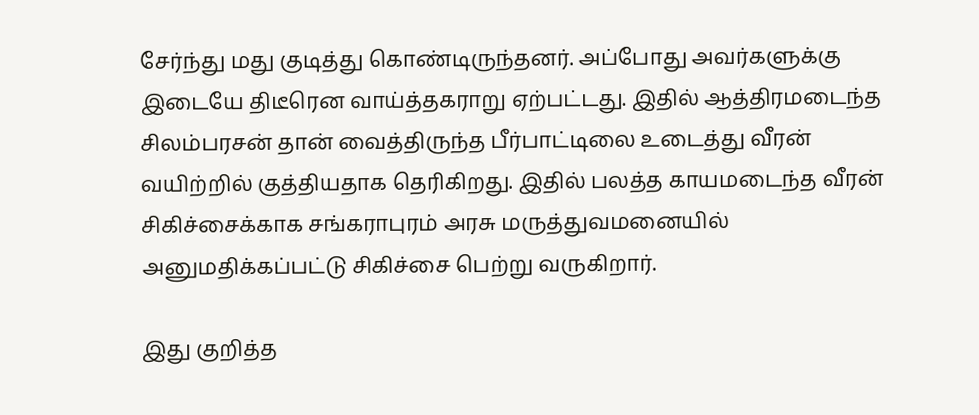சேர்ந்து மது குடித்து கொண்டிருந்தனர். அப்போது அவர்களுக்கு இடையே திடீரென வாய்த்தகராறு ஏற்பட்டது. இதில் ஆத்திரமடைந்த சிலம்பரசன் தான் வைத்திருந்த பீர்பாட்டிலை உடைத்து வீரன் வயிற்றில் குத்தியதாக தெரிகிறது. இதில் பலத்த காயமடைந்த வீரன் சிகிச்சைக்காக சங்கராபுரம் அரசு மருத்துவமனையில் அனுமதிக்கப்பட்டு சிகிச்சை பெற்று வருகிறார்.

இது குறித்த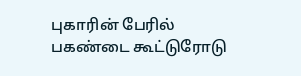புகாரின் பேரில் பகண்டை கூட்டுரோடு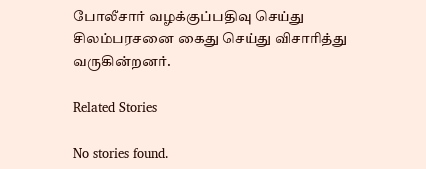போலீசார் வழக்குப்பதிவு செய்து சிலம்பரசனை கைது செய்து விசாரித்து வருகின்றனர்.

Related Stories

No stories found.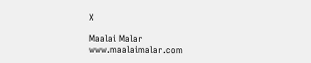X

Maalai Malar
www.maalaimalar.com